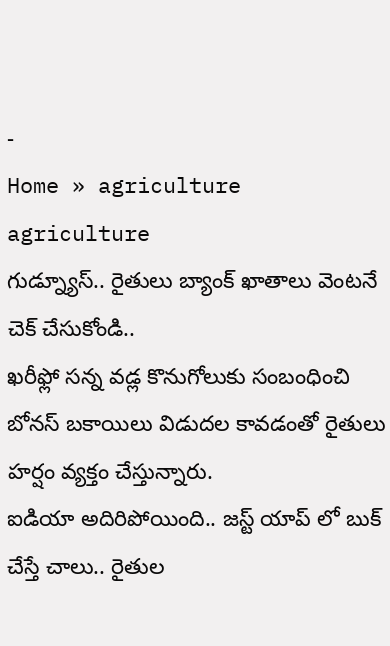-
Home » agriculture
agriculture
గుడ్న్యూస్.. రైతులు బ్యాంక్ ఖాతాలు వెంటనే చెక్ చేసుకోండి..
ఖరీఫ్లో సన్న వడ్ల కొనుగోలుకు సంబంధించి బోనస్ బకాయిలు విడుదల కావడంతో రైతులు హర్షం వ్యక్తం చేస్తున్నారు.
ఐడియా అదిరిపోయింది.. జస్ట్ యాప్ లో బుక్ చేస్తే చాలు.. రైతుల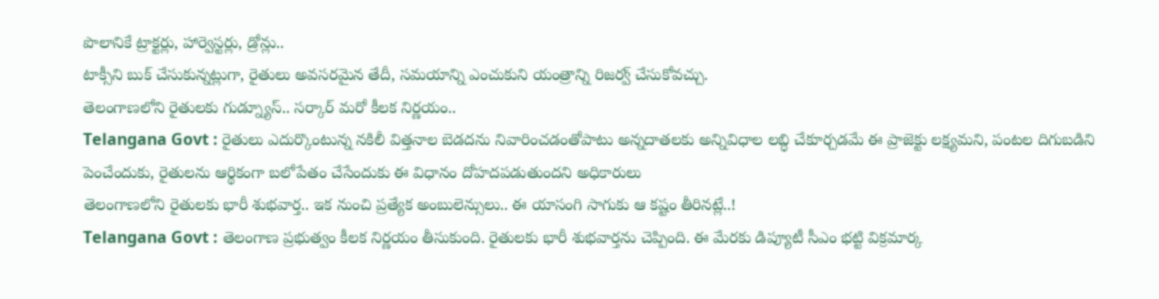పొలానికే ట్రాక్టర్లు, హార్వెస్టర్లు, డ్రోన్లు..
టాక్సీని బుక్ చేసుకున్నట్లుగా, రైతులు అవసరమైన తేదీ, సమయాన్ని ఎంచుకుని యంత్రాన్ని రిజర్వ్ చేసుకోవచ్చు.
తెలంగాణలోని రైతులకు గుడ్న్యూస్.. సర్కార్ మరో కీలక నిర్ణయం..
Telangana Govt : రైతులు ఎదుర్కొంటున్న నకిలీ విత్తనాల బెడదను నివారించడంతోపాటు అన్నదాతలకు అన్నివిధాల లబ్ధి చేకూర్చడమే ఈ ప్రాజెక్టు లక్ష్యమని, పంటల దిగుబడిని పెంచేందుకు, రైతులను ఆర్థికంగా బలోపేతం చేసేందుకు ఈ విధానం దోహదపడుతుందని అధికారులు
తెలంగాణలోని రైతులకు భారీ శుభవార్త.. ఇక నుంచి ప్రత్యేక అంబులెన్సులు.. ఈ యాసంగి సాగుకు ఆ కష్టం తీరినట్లే..!
Telangana Govt : తెలంగాణ ప్రభుత్వం కీలక నిర్ణయం తీసుకుంది. రైతులకు భారీ శుభవార్తను చెప్పింది. ఈ మేరకు డిప్యూటీ సీఎం భట్టి విక్రమార్క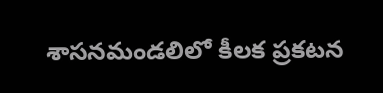శాసనమండలిలో కీలక ప్రకటన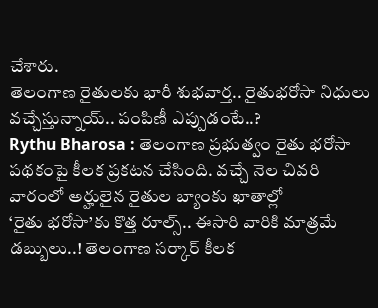చేశారు.
తెలంగాణ రైతులకు భారీ శుభవార్త.. రైతుభరోసా నిధులు వచ్చేస్తున్నాయ్.. పంపిణీ ఎప్పుడంటే..?
Rythu Bharosa : తెలంగాణ ప్రభుత్వం రైతు భరోసా పథకంపై కీలక ప్రకటన చేసింది. వచ్చే నెల చివరి వారంలో అర్హులైన రైతుల బ్యాంకు ఖాతాల్లో
‘రైతు భరోసా’కు కొత్త రూల్స్.. ఈసారి వారికి మాత్రమే డబ్బులు..! తెలంగాణ సర్కార్ కీలక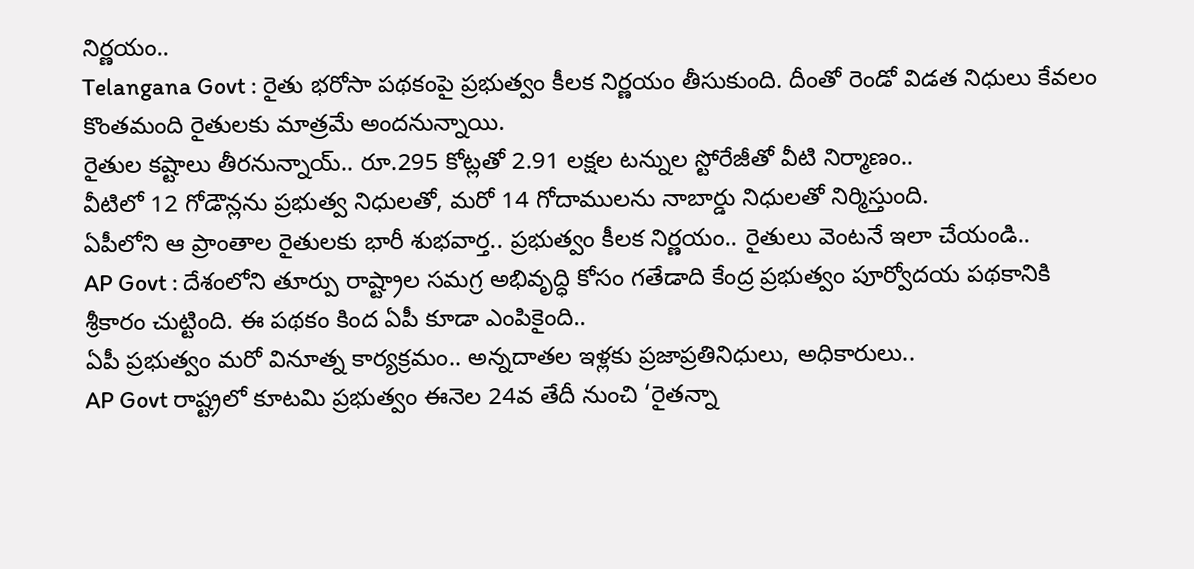నిర్ణయం..
Telangana Govt : రైతు భరోసా పథకంపై ప్రభుత్వం కీలక నిర్ణయం తీసుకుంది. దీంతో రెండో విడత నిధులు కేవలం కొంతమంది రైతులకు మాత్రమే అందనున్నాయి.
రైతుల కష్టాలు తీరనున్నాయ్.. రూ.295 కోట్లతో 2.91 లక్షల టన్నుల స్టోరేజీతో వీటి నిర్మాణం..
వీటిలో 12 గోడౌన్లను ప్రభుత్వ నిధులతో, మరో 14 గోదాములను నాబార్డు నిధులతో నిర్మిస్తుంది.
ఏపీలోని ఆ ప్రాంతాల రైతులకు భారీ శుభవార్త.. ప్రభుత్వం కీలక నిర్ణయం.. రైతులు వెంటనే ఇలా చేయండి..
AP Govt : దేశంలోని తూర్పు రాష్ట్రాల సమగ్ర అభివృద్ధి కోసం గతేడాది కేంద్ర ప్రభుత్వం పూర్వోదయ పథకానికి శ్రీకారం చుట్టింది. ఈ పథకం కింద ఏపీ కూడా ఎంపికైంది..
ఏపీ ప్రభుత్వం మరో వినూత్న కార్యక్రమం.. అన్నదాతల ఇళ్లకు ప్రజాప్రతినిధులు, అధికారులు..
AP Govt రాష్ట్రలో కూటమి ప్రభుత్వం ఈనెల 24వ తేదీ నుంచి ‘రైతన్నా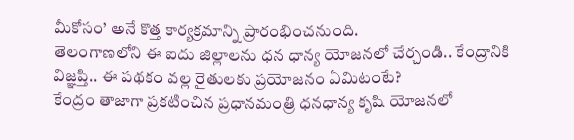మీకోసం’ అనే కొత్త కార్యక్రమాన్ని ప్రారంభించనుంది.
తెలంగాణలోని ఈ ఐదు జిల్లాలను ధన ధాన్య యోజనలో చేర్చండి.. కేంద్రానికి విజ్ఞప్తి.. ఈ పథకం వల్ల రైతులకు ప్రయోజనం ఏమిటంటే?
కేంద్రం తాజాగా ప్రకటించిన ప్రధానమంత్రి ధనధాన్య కృషి యోజనలో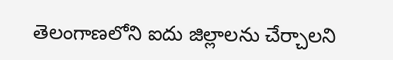తెలంగాణలోని ఐదు జిల్లాలను చేర్చాలని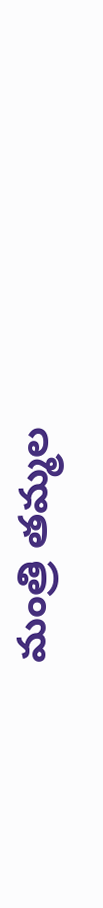మంత్రి తమ్మల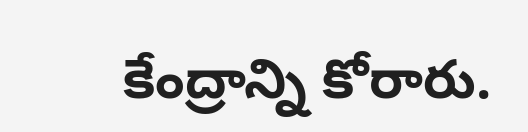కేంద్రాన్ని కోరారు.